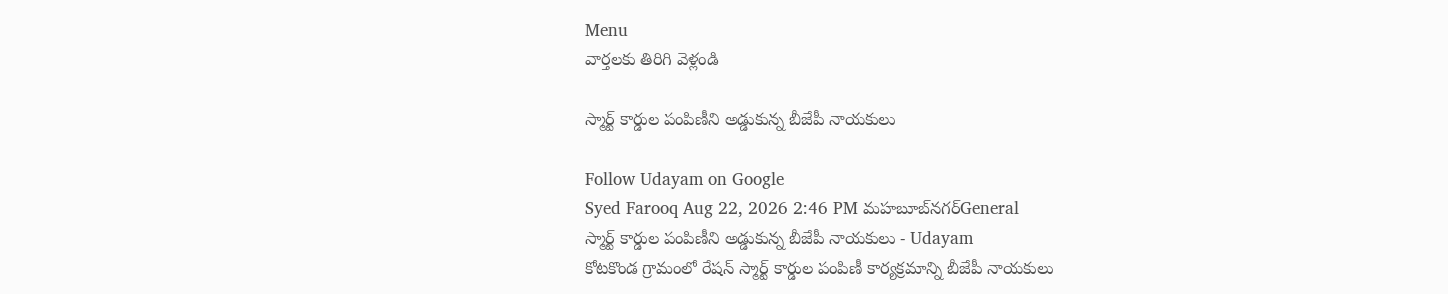Menu
వార్తలకు తిరిగి వెళ్లండి

స్మార్ట్ కార్డుల పంపిణీని అడ్డుకున్న బీజేపీ నాయకులు

Follow Udayam on Google
Syed Farooq Aug 22, 2026 2:46 PM మహబూబ్‌నగర్General
స్మార్ట్ కార్డుల పంపిణీని అడ్డుకున్న బీజేపీ నాయకులు - Udayam
కోటకొండ గ్రామంలో రేషన్ స్మార్ట్ కార్డుల పంపిణీ కార్యక్రమాన్ని బీజేపీ నాయకులు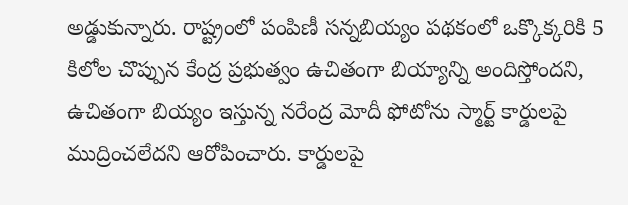అడ్డుకున్నారు. రాష్ట్రంలో పంపిణీ సన్నబియ్యం పథకంలో ఒక్కొక్కరికి 5 కిలోల చొప్పున కేంద్ర ప్రభుత్వం ఉచితంగా బియ్యాన్ని అందిస్తోందని, ఉచితంగా బియ్యం ఇస్తున్న నరేంద్ర మోదీ ఫోటోను స్మార్ట్ కార్డులపై ముద్రించలేదని ఆరోపించారు. కార్డులపై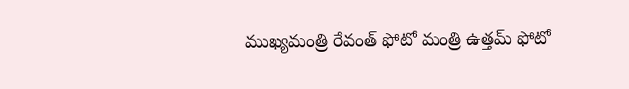ముఖ్యమంత్రి రేవంత్ ఫోటో మంత్రి ఉత్తమ్ ఫోటో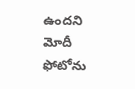ఉందని మోదీ ఫోటోను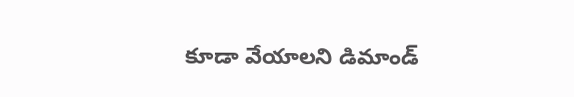కూడా వేయాలని డిమాండ్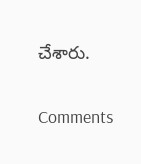చేశారు.

Comments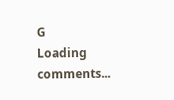G
Loading comments...